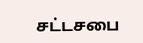சட்டசபை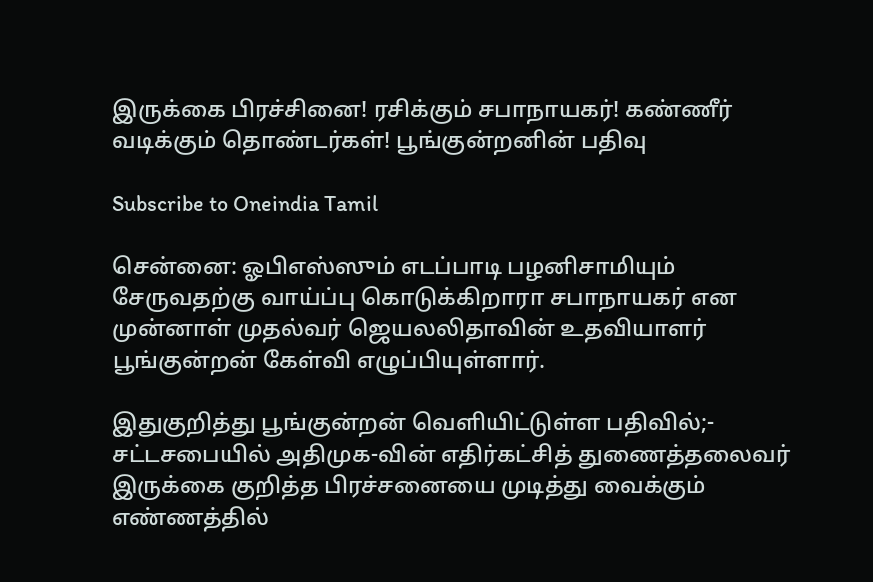இருக்கை பிரச்சினை! ரசிக்கும் சபாநாயகர்! கண்ணீர் வடிக்கும் தொண்டர்கள்! பூங்குன்றனின் பதிவு

Subscribe to Oneindia Tamil

சென்னை: ஓபிஎஸ்ஸும் எடப்பாடி பழனிசாமியும் சேருவதற்கு வாய்ப்பு கொடுக்கிறாரா சபாநாயகர் என முன்னாள் முதல்வர் ஜெயலலிதாவின் உதவியாளர் பூங்குன்றன் கேள்வி எழுப்பியுள்ளார்.

இதுகுறித்து பூங்குன்றன் வெளியிட்டுள்ள பதிவில்;- சட்டசபையில் அதிமுக-வின் எதிர்கட்சித் துணைத்தலைவர் இருக்கை குறித்த பிரச்சனையை முடித்து வைக்கும் எண்ணத்தில்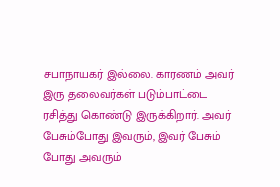சபாநாயகர் இல்லை. காரணம் அவர் இரு தலைவர்கள் படும்பாட்டை ரசித்து கொண்டு இருக்கிறார். அவர் பேசும்போது இவரும், இவர் பேசும் போது அவரும்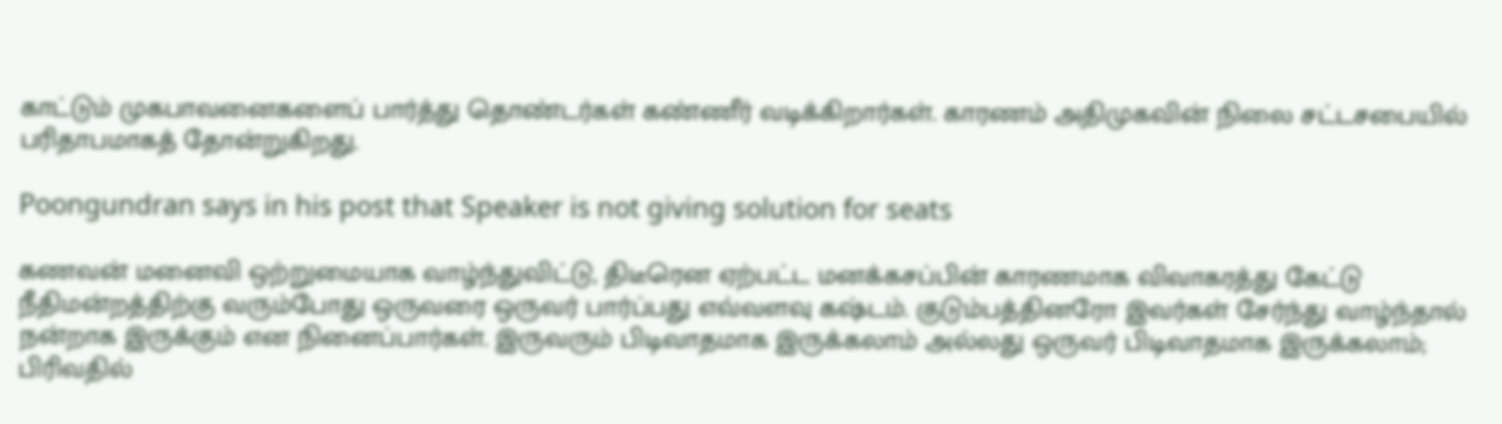காட்டும் முகபாவனைகளைப் பார்த்து தொண்டர்கள் கண்ணீர் வடிக்கிறார்கள். காரணம் அதிமுகவின் நிலை சட்டசபையில் பரிதாபமாகத் தோன்றுகிறது.

Poongundran says in his post that Speaker is not giving solution for seats

கணவன் மனைவி ஒற்றுமையாக வாழ்ந்துவிட்டு, திடீரென ஏற்பட்ட மனக்கசப்பின் காரணமாக விவாகரத்து கேட்டு நீதிமன்றத்திற்கு வரும்போது ஒருவரை ஒருவர் பார்ப்பது எவ்வளவு கஷ்டம். குடும்பத்தினரோ இவர்கள் சேர்ந்து வாழ்ந்தால் நன்றாக இருக்கும் என நினைப்பார்கள். இருவரும் பிடிவாதமாக இருக்கலாம் அல்லது ஒருவர் பிடிவாதமாக இருக்கலாம்; பிரிவதில்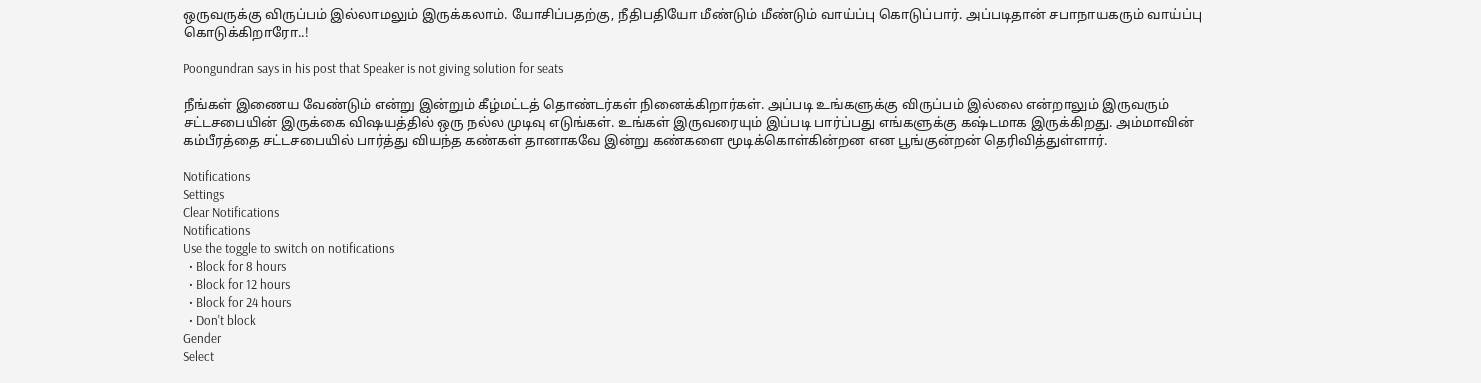ஒருவருக்கு விருப்பம் இல்லாமலும் இருக்கலாம். யோசிப்பதற்கு, நீதிபதியோ மீண்டும் மீண்டும் வாய்ப்பு கொடுப்பார். அப்படிதான் சபாநாயகரும் வாய்ப்பு கொடுக்கிறாரோ..!

Poongundran says in his post that Speaker is not giving solution for seats

நீங்கள் இணைய வேண்டும் என்று இன்றும் கீழ்மட்டத் தொண்டர்கள் நினைக்கிறார்கள். அப்படி உங்களுக்கு விருப்பம் இல்லை என்றாலும் இருவரும் சட்டசபையின் இருக்கை விஷயத்தில் ஒரு நல்ல முடிவு எடுங்கள். உங்கள் இருவரையும் இப்படி பார்ப்பது எங்களுக்கு கஷ்டமாக இருக்கிறது. அம்மாவின் கம்பீரத்தை சட்டசபையில் பார்த்து வியந்த கண்கள் தானாகவே இன்று கண்களை மூடிக்கொள்கின்றன என பூங்குன்றன் தெரிவித்துள்ளார்.

Notifications
Settings
Clear Notifications
Notifications
Use the toggle to switch on notifications
  • Block for 8 hours
  • Block for 12 hours
  • Block for 24 hours
  • Don't block
Gender
Select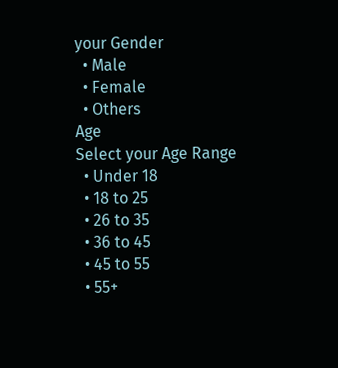your Gender
  • Male
  • Female
  • Others
Age
Select your Age Range
  • Under 18
  • 18 to 25
  • 26 to 35
  • 36 to 45
  • 45 to 55
  • 55+